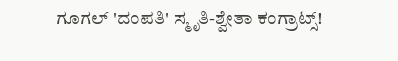ಗೂಗಲ್ 'ದಂಪತಿ' ಸ್ಮೃತಿ-ಶ್ವೇತಾ ಕಂಗ್ರಾಟ್ಸ್!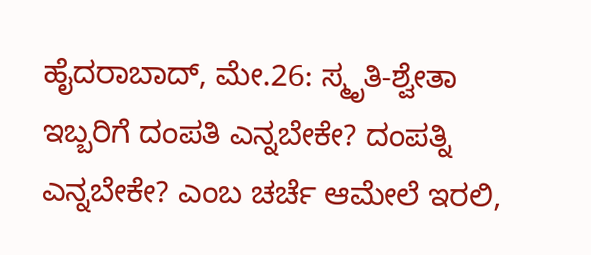ಹೈದರಾಬಾದ್, ಮೇ.26: ಸ್ಮೃತಿ-ಶ್ವೇತಾ ಇಬ್ಬರಿಗೆ ದಂಪತಿ ಎನ್ನಬೇಕೇ? ದಂಪತ್ನಿ ಎನ್ನಬೇಕೇ? ಎಂಬ ಚರ್ಚೆ ಆಮೇಲೆ ಇರಲಿ,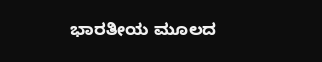ಭಾರತೀಯ ಮೂಲದ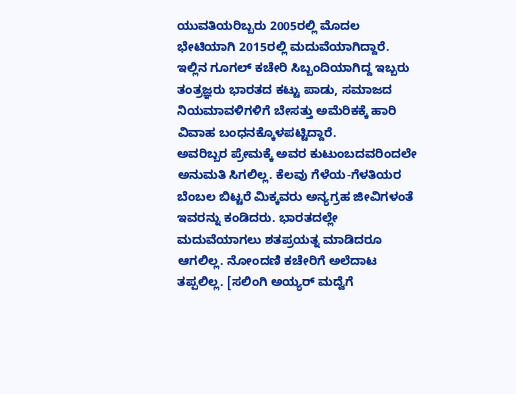ಯುವತಿಯರಿಬ್ಬರು 2005ರಲ್ಲಿ ಮೊದಲ ಭೇಟಿಯಾಗಿ 2015ರಲ್ಲಿ ಮದುವೆಯಾಗಿದ್ದಾರೆ. ಇಲ್ಲಿನ ಗೂಗಲ್ ಕಚೇರಿ ಸಿಬ್ಬಂದಿಯಾಗಿದ್ದ ಇಬ್ಬರು ತಂತ್ರಜ್ಞರು ಭಾರತದ ಕಟ್ಟು ಪಾಡು, ಸಮಾಜದ ನಿಯಮಾವಳಿಗಳಿಗೆ ಬೇಸತ್ತು ಅಮೆರಿಕಕ್ಕೆ ಹಾರಿ ವಿವಾಹ ಬಂಧನಕ್ಕೊಳಪಟ್ಟಿದ್ದಾರೆ.
ಅವರಿಬ್ಬರ ಪ್ರೇಮಕ್ಕೆ ಅವರ ಕುಟುಂಬದವರಿಂದಲೇ ಅನುಮತಿ ಸಿಗಲಿಲ್ಲ. ಕೆಲವು ಗೆಳೆಯ-ಗೆಳತಿಯರ ಬೆಂಬಲ ಬಿಟ್ಟರೆ ಮಿಕ್ಕವರು ಅನ್ಯಗ್ರಹ ಜೀವಿಗಳಂತೆ ಇವರನ್ನು ಕಂಡಿದರು. ಭಾರತದಲ್ಲೇ ಮದುವೆಯಾಗಲು ಶತಪ್ರಯತ್ನ ಮಾಡಿದರೂ ಆಗಲಿಲ್ಲ. ನೋಂದಣಿ ಕಚೇರಿಗೆ ಅಲೆದಾಟ ತಪ್ಪಲಿಲ್ಲ. [ಸಲಿಂಗಿ ಅಯ್ಯರ್ ಮದ್ವೆಗೆ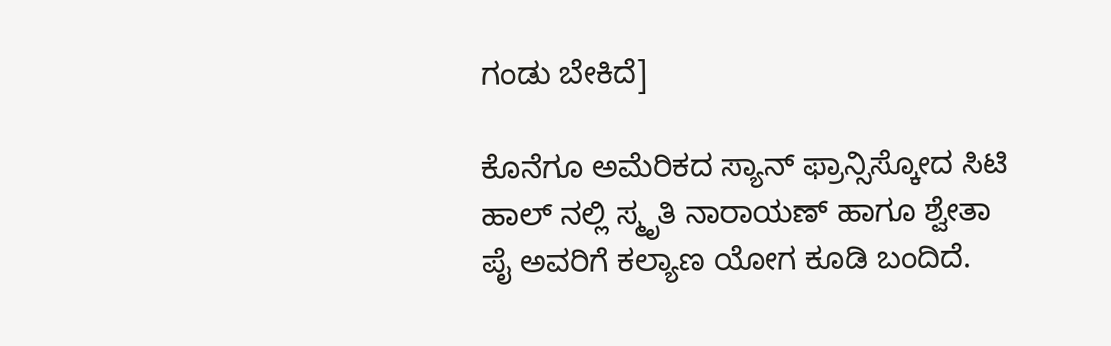ಗಂಡು ಬೇಕಿದೆ]

ಕೊನೆಗೂ ಅಮೆರಿಕದ ಸ್ಯಾನ್ ಫ್ರಾನ್ಸಿಸ್ಕೋದ ಸಿಟಿ ಹಾಲ್ ನಲ್ಲಿ ಸ್ಮೃತಿ ನಾರಾಯಣ್ ಹಾಗೂ ಶ್ವೇತಾ ಪೈ ಅವರಿಗೆ ಕಲ್ಯಾಣ ಯೋಗ ಕೂಡಿ ಬಂದಿದೆ.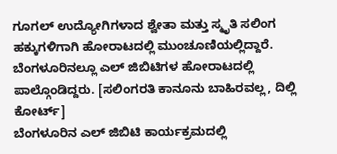ಗೂಗಲ್ ಉದ್ಯೋಗಿಗಳಾದ ಶ್ವೇತಾ ಮತ್ತು ಸ್ಮೃತಿ ಸಲಿಂಗ ಹಕ್ಕುಗಳಿಗಾಗಿ ಹೋರಾಟದಲ್ಲಿ ಮುಂಚೂಣಿಯಲ್ಲಿದ್ದಾರೆ. ಬೆಂಗಳೂರಿನಲ್ಲೂ ಎಲ್ ಜಿಬಿಟಿಗಳ ಹೋರಾಟದಲ್ಲಿ ಪಾಲ್ಗೊಂಡಿದ್ದರು. [ಸಲಿಂಗರತಿ ಕಾನೂನು ಬಾಹಿರವಲ್ಲ, ದಿಲ್ಲಿ ಕೋರ್ಟ್]
ಬೆಂಗಳೂರಿನ ಎಲ್ ಜಿಬಿಟಿ ಕಾರ್ಯಕ್ರಮದಲ್ಲಿ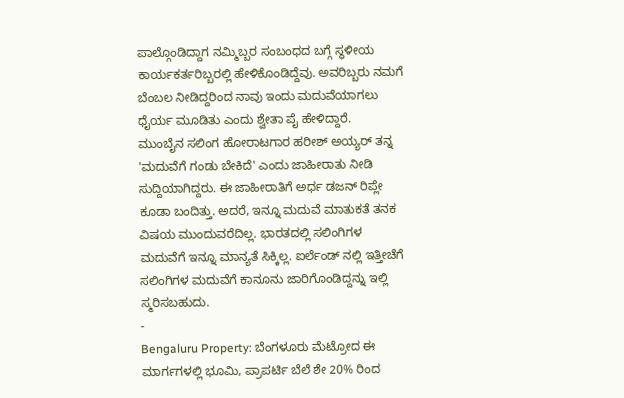ಪಾಲ್ಗೊಂಡಿದ್ದಾಗ ನಮ್ಮಿಬ್ಬರ ಸಂಬಂಧದ ಬಗ್ಗೆ ಸ್ಥಳೀಯ ಕಾರ್ಯಕರ್ತರಿಬ್ಬರಲ್ಲಿ ಹೇಳಿಕೊಂಡಿದ್ದೆವು. ಅವರಿಬ್ಬರು ನಮಗೆ ಬೆಂಬಲ ನೀಡಿದ್ದರಿಂದ ನಾವು ಇಂದು ಮದುವೆಯಾಗಲು ಧೈರ್ಯ ಮೂಡಿತು ಎಂದು ಶ್ವೇತಾ ಪೈ ಹೇಳಿದ್ದಾರೆ.
ಮುಂಬೈನ ಸಲಿಂಗ ಹೋರಾಟಗಾರ ಹರೀಶ್ ಅಯ್ಯರ್ ತನ್ನ 'ಮದುವೆಗೆ ಗಂಡು ಬೇಕಿದೆ' ಎಂದು ಜಾಹೀರಾತು ನೀಡಿ ಸುದ್ದಿಯಾಗಿದ್ದರು. ಈ ಜಾಹೀರಾತಿಗೆ ಅರ್ಧ ಡಜನ್ ರಿಪ್ಲೇ ಕೂಡಾ ಬಂದಿತ್ತು. ಅದರೆ, ಇನ್ನೂ ಮದುವೆ ಮಾತುಕತೆ ತನಕ ವಿಷಯ ಮುಂದುವರೆದಿಲ್ಲ. ಭಾರತದಲ್ಲಿ ಸಲಿಂಗಿಗಳ ಮದುವೆಗೆ ಇನ್ನೂ ಮಾನ್ಯತೆ ಸಿಕ್ಕಿಲ್ಲ. ಐರ್ಲೆಂಡ್ ನಲ್ಲಿ ಇತ್ತೀಚೆಗೆ ಸಲಿಂಗಿಗಳ ಮದುವೆಗೆ ಕಾನೂನು ಜಾರಿಗೊಂಡಿದ್ದನ್ನು ಇಲ್ಲಿ ಸ್ಮರಿಸಬಹುದು.
-
Bengaluru Property: ಬೆಂಗಳೂರು ಮೆಟ್ರೋದ ಈ ಮಾರ್ಗಗಳಲ್ಲಿ ಭೂಮಿ, ಪ್ರಾಪರ್ಟಿ ಬೆಲೆ ಶೇ 20% ರಿಂದ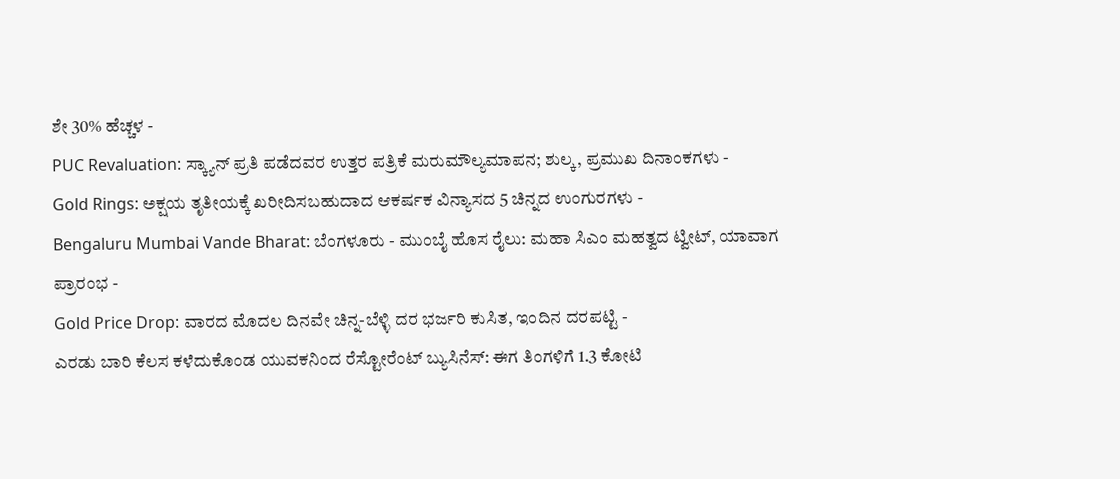ಶೇ 30% ಹೆಚ್ಚಳ -
PUC Revaluation: ಸ್ಕ್ಯಾನ್ ಪ್ರತಿ ಪಡೆದವರ ಉತ್ತರ ಪತ್ರಿಕೆ ಮರುಮೌಲ್ಯಮಾಪನ; ಶುಲ್ಕ, ಪ್ರಮುಖ ದಿನಾಂಕಗಳು -
Gold Rings: ಅಕ್ಷಯ ತೃತೀಯಕ್ಕೆ ಖರೀದಿಸಬಹುದಾದ ಆಕರ್ಷಕ ವಿನ್ಯಾಸದ 5 ಚಿನ್ನದ ಉಂಗುರಗಳು -
Bengaluru Mumbai Vande Bharat: ಬೆಂಗಳೂರು - ಮುಂಬೈ ಹೊಸ ರೈಲು: ಮಹಾ ಸಿಎಂ ಮಹತ್ವದ ಟ್ವೀಟ್, ಯಾವಾಗ ಪ್ರಾರಂಭ -
Gold Price Drop: ವಾರದ ಮೊದಲ ದಿನವೇ ಚಿನ್ನ-ಬೆಳ್ಳಿ ದರ ಭರ್ಜರಿ ಕುಸಿತ, ಇಂದಿನ ದರಪಟ್ಟಿ -
ಎರಡು ಬಾರಿ ಕೆಲಸ ಕಳೆದುಕೊಂಡ ಯುವಕನಿಂದ ರೆಸ್ಟೋರೆಂಟ್ ಬ್ಯುಸಿನೆಸ್: ಈಗ ತಿಂಗಳಿಗೆ 1.3 ಕೋಟಿ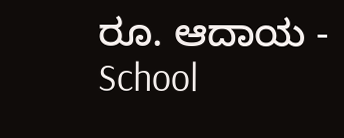ರೂ. ಆದಾಯ -
School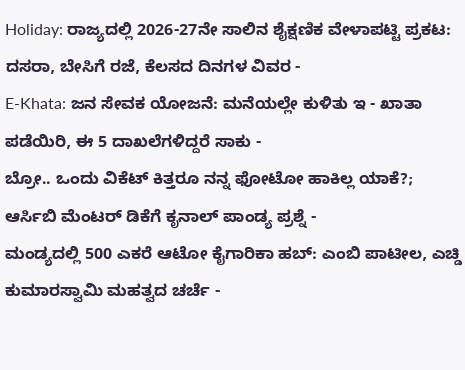Holiday: ರಾಜ್ಯದಲ್ಲಿ 2026-27ನೇ ಸಾಲಿನ ಶೈಕ್ಷಣಿಕ ವೇಳಾಪಟ್ಟಿ ಪ್ರಕಟ: ದಸರಾ, ಬೇಸಿಗೆ ರಜೆ, ಕೆಲಸದ ದಿನಗಳ ವಿವರ -
E-Khata: ಜನ ಸೇವಕ ಯೋಜನೆ: ಮನೆಯಲ್ಲೇ ಕುಳಿತು ಇ - ಖಾತಾ ಪಡೆಯಿರಿ, ಈ 5 ದಾಖಲೆಗಳಿದ್ದರೆ ಸಾಕು -
ಬ್ರೋ.. ಒಂದು ವಿಕೆಟ್ ಕಿತ್ತರೂ ನನ್ನ ಫೋಟೋ ಹಾಕಿಲ್ಲ ಯಾಕೆ?; ಆರ್ಸಿಬಿ ಮೆಂಟರ್ ಡಿಕೆಗೆ ಕೃನಾಲ್ ಪಾಂಡ್ಯ ಪ್ರಶ್ನೆ -
ಮಂಡ್ಯದಲ್ಲಿ 500 ಎಕರೆ ಆಟೋ ಕೈಗಾರಿಕಾ ಹಬ್: ಎಂಬಿ ಪಾಟೀಲ, ಎಚ್ಡಿ ಕುಮಾರಸ್ವಾಮಿ ಮಹತ್ವದ ಚರ್ಚೆ -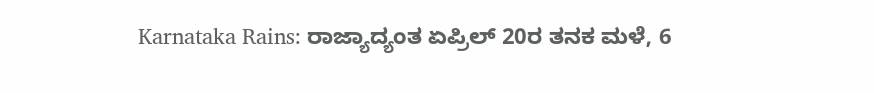Karnataka Rains: ರಾಜ್ಯಾದ್ಯಂತ ಏಪ್ರಿಲ್ 20ರ ತನಕ ಮಳೆ, 6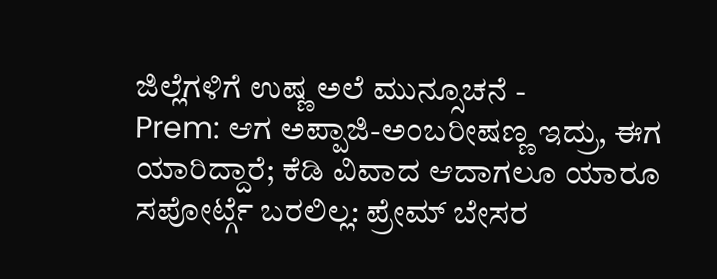ಜಿಲ್ಲೆಗಳಿಗೆ ಉಷ್ಣ ಅಲೆ ಮುನ್ಸೂಚನೆ -
Prem: ಆಗ ಅಪ್ಪಾಜಿ-ಅಂಬರೀಷಣ್ಣ ಇದ್ರು, ಈಗ ಯಾರಿದ್ದಾರೆ; ಕೆಡಿ ವಿವಾದ ಆದಾಗಲೂ ಯಾರೂ ಸಪೋರ್ಟ್ಗೆ ಬರಲಿಲ್ಲ: ಪ್ರೇಮ್ ಬೇಸರ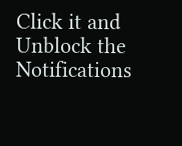Click it and Unblock the Notifications